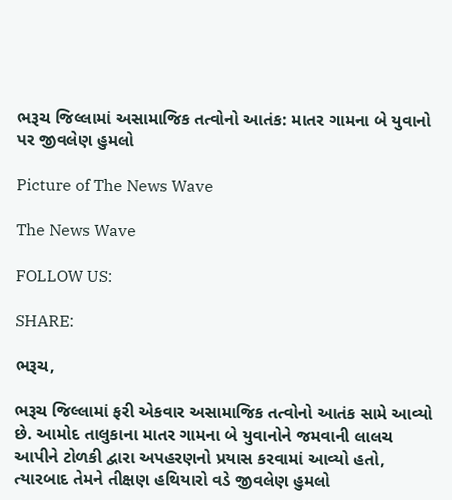ભરૂચ જિલ્લામાં અસામાજિક તત્વોનો આતંક: માતર ગામના બે યુવાનો પર જીવલેણ હુમલો

Picture of The News Wave

The News Wave

FOLLOW US:

SHARE:

ભરૂચ,

ભરૂચ જિલ્લામાં ફરી એકવાર અસામાજિક તત્વોનો આતંક સામે આવ્યો છે. આમોદ તાલુકાના માતર ગામના બે યુવાનોને જમવાની લાલચ આપીને ટોળકી દ્વારા અપહરણનો પ્રયાસ કરવામાં આવ્યો હતો, ત્યારબાદ તેમને તીક્ષણ હથિયારો વડે જીવલેણ હુમલો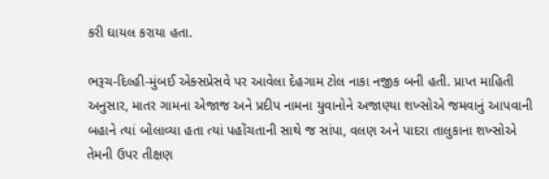કરી ઘાયલ કરાયા હતા.

ભરૂચ-દિલ્હી-મુંબઈ એક્સપ્રેસવે પર આવેલા દેહગામ ટોલ નાકા નજીક બની હતી. પ્રાપ્ત માહિતી અનુસાર, માતર ગામના એજાજ અને પ્રદીપ નામના યુવાનોને અજાણ્યા શખ્સોએ જમવાનું આપવાની બહાને ત્યાં બોલાવ્યા હતા ત્યાં પહોંચતાની સાથે જ સાંપા, વલણ અને પાદરા તાલુકાના શખ્સોએ તેમની ઉપર તીક્ષણ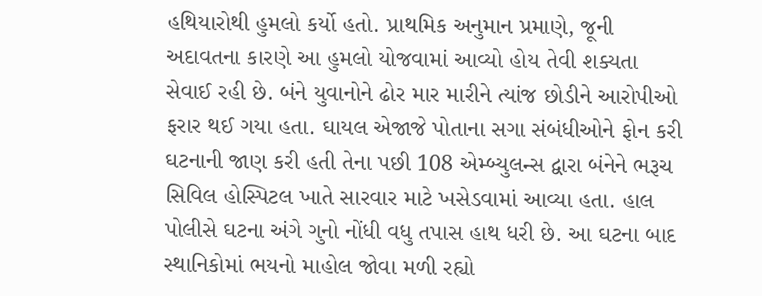હથિયારોથી હુમલો કર્યો હતો. પ્રાથમિક અનુમાન પ્રમાણે, જૂની અદાવતના કારણે આ હુમલો યોજવામાં આવ્યો હોય તેવી શક્યતા સેવાઈ રહી છે. બંને યુવાનોને ઢોર માર મારીને ત્યાંજ છોડીને આરોપીઓ ફરાર થઈ ગયા હતા. ઘાયલ એજાજે પોતાના સગા સંબંધીઓને ફોન કરી ઘટનાની જાણ કરી હતી તેના પછી 108 એમ્બ્યુલન્સ દ્વારા બંનેને ભરૂચ સિવિલ હોસ્પિટલ ખાતે સારવાર માટે ખસેડવામાં આવ્યા હતા. હાલ પોલીસે ઘટના અંગે ગુનો નોંધી વધુ તપાસ હાથ ધરી છે. આ ઘટના બાદ સ્થાનિકોમાં ભયનો માહોલ જોવા મળી રહ્યો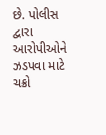છે. પોલીસ દ્વારા આરોપીઓને ઝડપવા માટે ચક્રો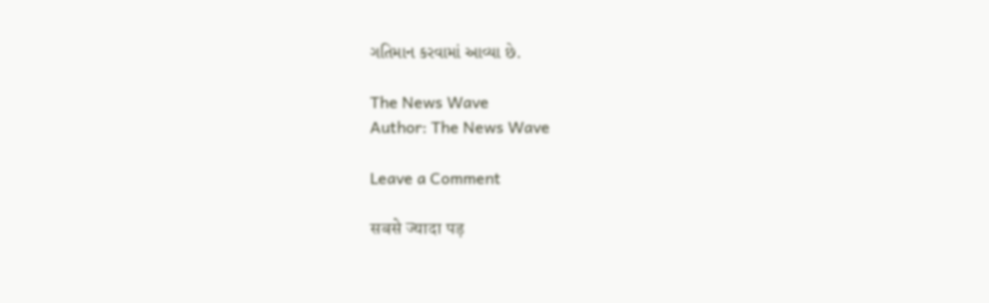ગતિમાન કરવામાં આવ્યા છે.

The News Wave
Author: The News Wave

Leave a Comment

सबसे ज्यादा पड़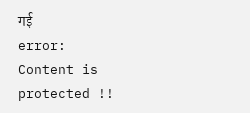गई
error: Content is protected !!